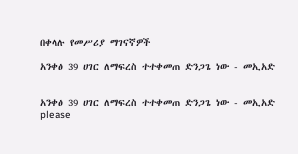በቀላሉ የመሥሪያ ማገናኛዎች

አንቀፅ 39 ሀገር ለማፍረስ ተተቀመጠ ድንጋጌ ነው - መኢአድ


አንቀፅ 39 ሀገር ለማፍረስ ተተቀመጠ ድንጋጌ ነው - መኢአድ
please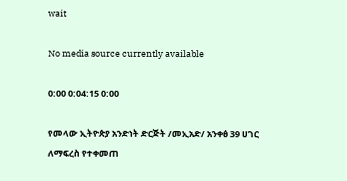wait

No media source currently available

0:00 0:04:15 0:00

የመላው ኢትዮጵያ አንድነት ድርጅት /መኢአድ/ አንቀፅ 39 ሀገር ለማፍረስ የተቀመጠ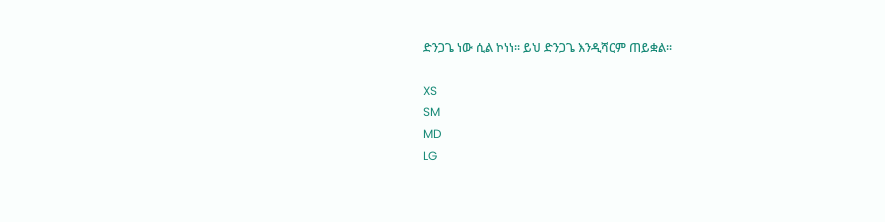ድንጋጌ ነው ሲል ኮነነ፡፡ ይህ ድንጋጌ እንዲሻርም ጠይቋል፡፡

XS
SM
MD
LG